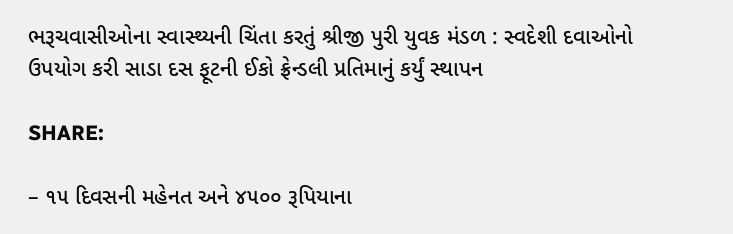ભરૂચવાસીઓના સ્વાસ્થ્યની ચિંતા કરતું શ્રીજી પુરી યુવક મંડળ : સ્વદેશી દવાઓનો ઉપયોગ કરી સાડા દસ ફૂટની ઈકો ફ્રેન્ડલી પ્રતિમાનું કર્યું સ્થાપન

SHARE:

– ૧૫ દિવસની મહેનત અને ૪૫૦૦ રૂપિયાના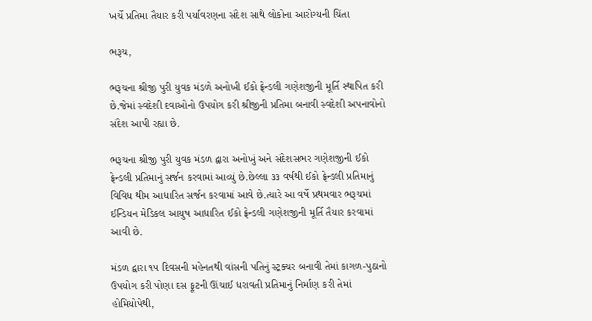ખર્ચે પ્રતિમા તૈયાર કરી પર્યાવરણના સંદેશ સાથે લોકોના આરોગ્યની ચિંતા

ભરૂચ,

ભરૂચના શ્રીજી પુરી યુવક મંડળે અનોખી ઈકો ફ્રેન્ડલી ગણેશજીની મૂર્તિ સ્થાપિત કરી છે.જેમાં સ્વદેશી દવાઓનો ઉપયોગ કરી શ્રીજીની પ્રતિમા બનાવી સ્વદેશી અપનાવોનો સંદેશ આપી રહ્યા છે.

ભરૂચના શ્રીજી પુરી યુવક મંડળ દ્વારા અનોખું અને સંદેશસભર ગણેશજીની ઈકો ફ્રેન્ડલી પ્રતિમાનું સર્જન કરવામાં આવ્યું છે.છેલ્લા ૩૩ વર્ષથી ઈકો ફ્રેન્ડલી પ્રતિમાનું વિવિધ થીમ આધારિત સર્જન કરવામાં આવે છે.ત્યારે આ વર્ષે પ્રથમવાર ભરૂચમાં ઈન્ડિયન મેડિકલ આયુષ આધારિત ઈકો ફ્રેન્ડલી ગણેશજીની મૂર્તિ તૈયાર કરવામાં આવી છે.

મંડળ દ્વારા ૧૫ દિવસની મહેનતથી વાંસની પતિનું સ્ટ્રક્ચર બનાવી તેમાં કાગળ-પુઠાનો ઉપયોગ કરી પોણા દસ ફૂટની ઊંચાઈ ધરાવતી પ્રતિમાનું નિર્માણ કરી તેમાં હોમિયોપેથી,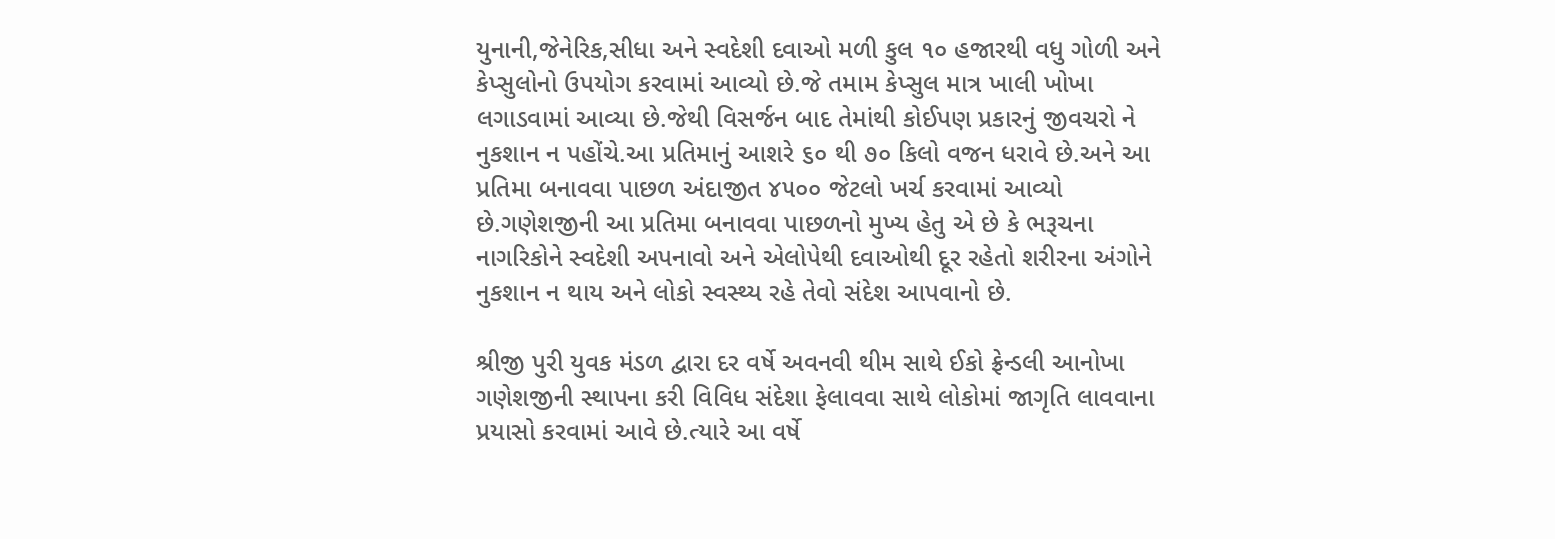યુનાની,જેનેરિક,સીધા અને સ્વદેશી દવાઓ મળી કુલ ૧૦ હજારથી વધુ ગોળી અને કેપ્સુલોનો ઉપયોગ કરવામાં આવ્યો છે.જે તમામ કેપ્સુલ માત્ર ખાલી ખોખા લગાડવામાં આવ્યા છે.જેથી વિસર્જન બાદ તેમાંથી કોઈપણ પ્રકારનું જીવચરો ને નુકશાન ન પહોંચે.આ પ્રતિમાનું આશરે ૬૦ થી ૭૦ કિલો વજન ધરાવે છે.અને આ પ્રતિમા બનાવવા પાછળ અંદાજીત ૪૫૦૦ જેટલો ખર્ચ કરવામાં આવ્યો છે.ગણેશજીની આ પ્રતિમા બનાવવા પાછળનો મુખ્ય હેતુ એ છે કે ભરૂચના નાગરિકોને સ્વદેશી અપનાવો અને એલોપેથી દવાઓથી દૂર રહેતો શરીરના અંગોને નુકશાન ન થાય અને લોકો સ્વસ્થ્ય રહે તેવો સંદેશ આપવાનો છે.

શ્રીજી પુરી યુવક મંડળ દ્વારા દર વર્ષે અવનવી થીમ સાથે ઈકો ફ્રેન્ડલી આનોખા ગણેશજીની સ્થાપના કરી વિવિધ સંદેશા ફેલાવવા સાથે લોકોમાં જાગૃતિ લાવવાના પ્રયાસો કરવામાં આવે છે.ત્યારે આ વર્ષે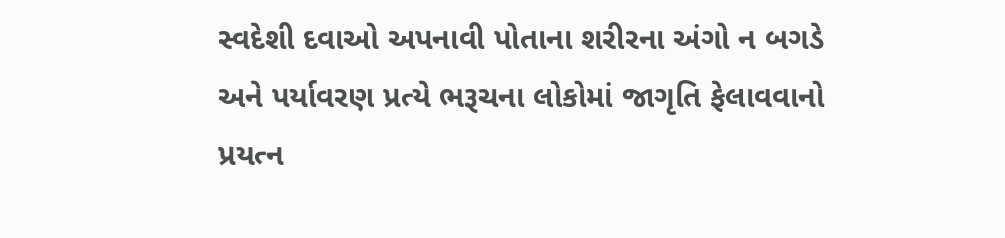સ્વદેશી દવાઓ અપનાવી પોતાના શરીરના અંગો ન બગડે અને પર્યાવરણ પ્રત્યે ભરૂચના લોકોમાં જાગૃતિ ફેલાવવાનો પ્રયત્ન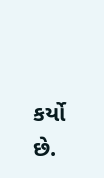કર્યો છે.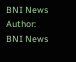BNI News
Author: BNI News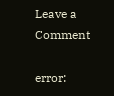Leave a Comment

error: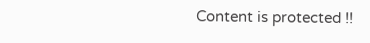Content is protected !!